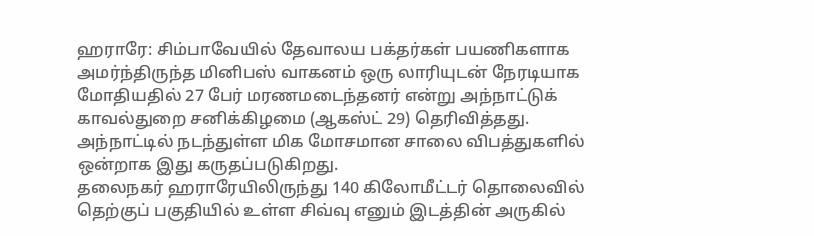ஹராரே: சிம்பாவேயில் தேவாலய பக்தர்கள் பயணிகளாக அமர்ந்திருந்த மினிபஸ் வாகனம் ஒரு லாரியுடன் நேரடியாக மோதியதில் 27 பேர் மரணமடைந்தனர் என்று அந்நாட்டுக் காவல்துறை சனிக்கிழமை (ஆகஸ்ட் 29) தெரிவித்தது.
அந்நாட்டில் நடந்துள்ள மிக மோசமான சாலை விபத்துகளில் ஒன்றாக இது கருதப்படுகிறது.
தலைநகர் ஹராரேயிலிருந்து 140 கிலோமீட்டர் தொலைவில் தெற்குப் பகுதியில் உள்ள சிவ்வு எனும் இடத்தின் அருகில்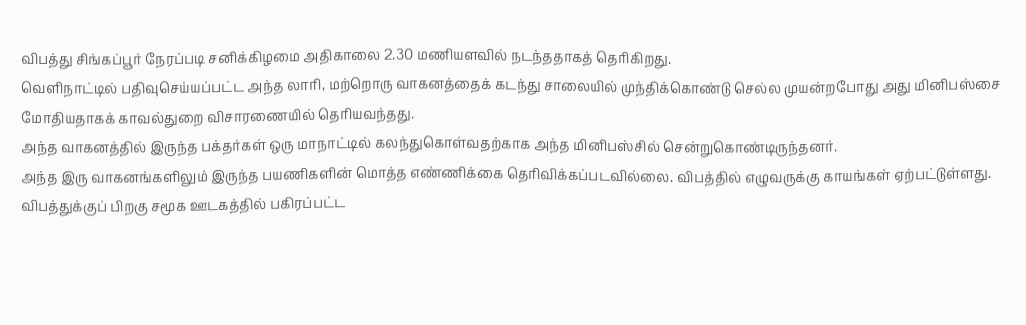விபத்து சிங்கப்பூர் நேரப்படி சனிக்கிழமை அதிகாலை 2.30 மணியளவில் நடந்ததாகத் தெரிகிறது.
வெளிநாட்டில் பதிவுசெய்யப்பட்ட அந்த லாரி, மற்றொரு வாகனத்தைக் கடந்து சாலையில் முந்திக்கொண்டு செல்ல முயன்றபோது அது மினிபஸ்சை மோதியதாகக் காவல்துறை விசாரணையில் தெரியவந்தது.
அந்த வாகனத்தில் இருந்த பக்தர்கள் ஒரு மாநாட்டில் கலந்துகொள்வதற்காக அந்த மினிபஸ்சில் சென்றுகொண்டிருந்தனர்.
அந்த இரு வாகனங்களிலும் இருந்த பயணிகளின் மொத்த எண்ணிக்கை தெரிவிக்கப்படவில்லை. விபத்தில் எழுவருக்கு காயங்கள் ஏற்பட்டுள்ளது.
விபத்துக்குப் பிறகு சமூக ஊடகத்தில் பகிரப்பட்ட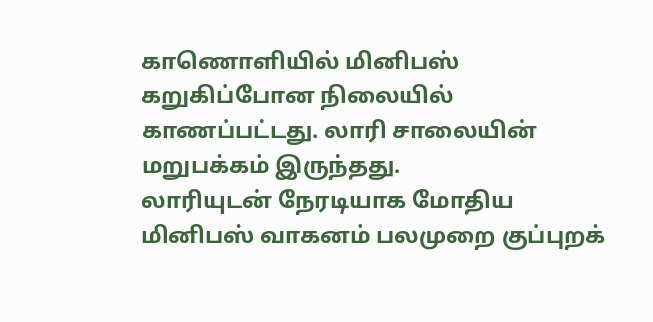காணொளியில் மினிபஸ் கறுகிப்போன நிலையில் காணப்பட்டது. லாரி சாலையின் மறுபக்கம் இருந்தது.
லாரியுடன் நேரடியாக மோதிய மினிபஸ் வாகனம் பலமுறை குப்புறக்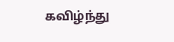கவிழ்ந்து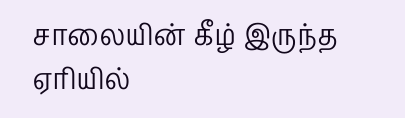சாலையின் கீழ் இருந்த ஏரியில்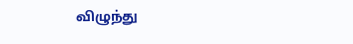விழுந்து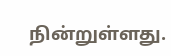நின்றுள்ளது.